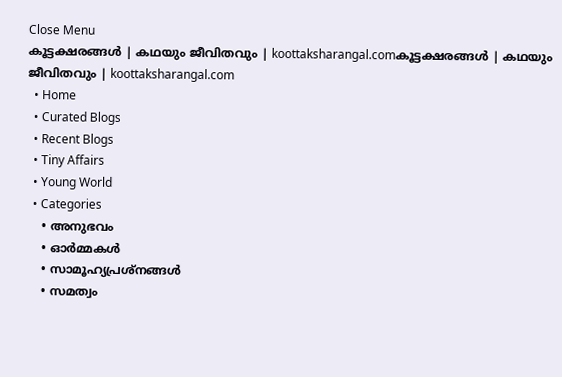Close Menu
കൂട്ടക്ഷരങ്ങൾ | കഥയും ജീവിതവും | koottaksharangal.comകൂട്ടക്ഷരങ്ങൾ | കഥയും ജീവിതവും | koottaksharangal.com
  • Home
  • Curated Blogs
  • Recent Blogs
  • Tiny Affairs
  • Young World
  • Categories
    • അനുഭവം
    • ഓർമ്മകൾ
    • സാമൂഹ്യപ്രശ്നങ്ങൾ
    • സമത്വം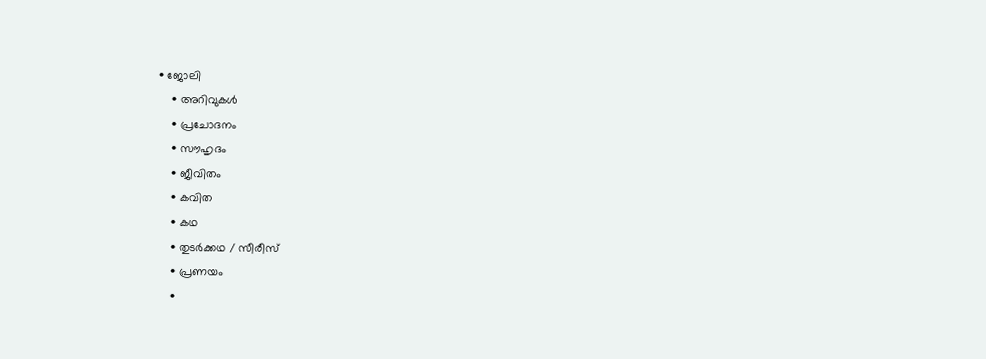• ജോലി
    • അറിവുകൾ
    • പ്രചോദനം
    • സൗഹൃദം
    • ജീവിതം
    • കവിത
    • കഥ
    • തുടർക്കഥ / സീരീസ്
    • പ്രണയം
    •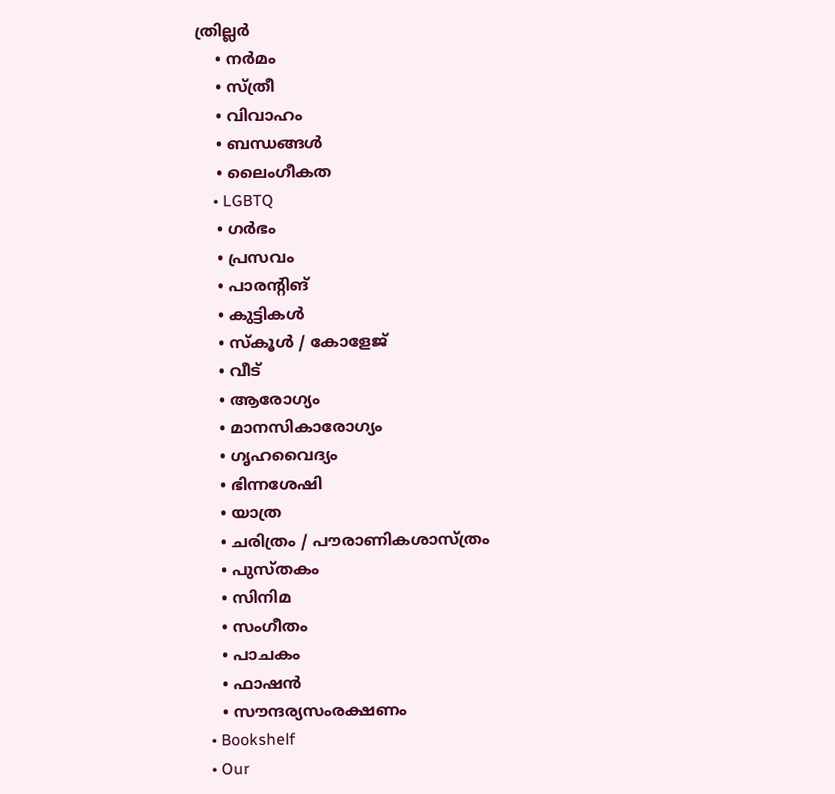ത്രില്ലർ
    • നര്‍മം
    • സ്ത്രീ
    • വിവാഹം
    • ബന്ധങ്ങൾ
    • ലൈംഗീകത
    • LGBTQ
    • ഗർഭം
    • പ്രസവം
    • പാരന്റിങ്
    • കുട്ടികൾ
    • സ്‌കൂൾ / കോളേജ്
    • വീട്
    • ആരോഗ്യം
    • മാനസികാരോഗ്യം
    • ഗൃഹവൈദ്യം
    • ഭിന്നശേഷി
    • യാത്ര
    • ചരിത്രം / പൗരാണികശാസ്ത്രം
    • പുസ്‌തകം
    • സിനിമ
    • സംഗീതം
    • പാചകം
    • ഫാഷൻ
    • സൗന്ദര്യസംരക്ഷണം
  • Bookshelf
  • Our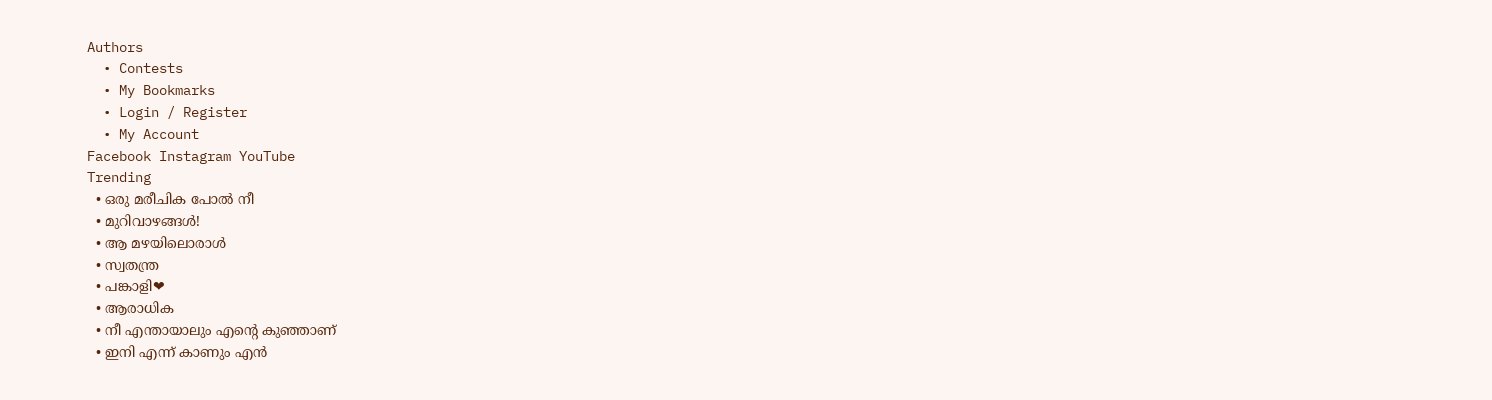Authors
  • Contests
  • My Bookmarks
  • Login / Register
  • My Account
Facebook Instagram YouTube
Trending
  • ഒരു മരീചിക പോൽ നീ
  • മുറിവാഴങ്ങൾ!
  • ആ മഴയിലൊരാൾ
  • സ്വതന്ത്ര
  • പങ്കാളി❤
  • ആരാധിക
  • നീ എന്തായാലും എന്റെ കുഞ്ഞാണ്
  • ഇനി എന്ന് കാണും എൻ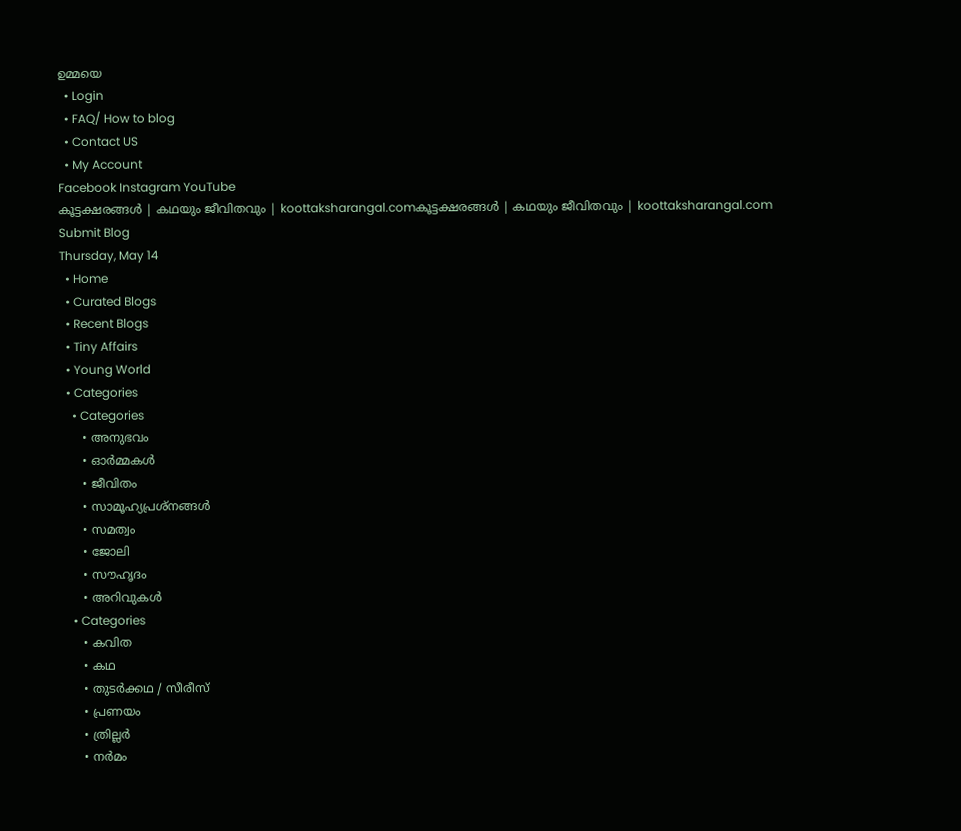ഉമ്മയെ
  • Login
  • FAQ/ How to blog
  • Contact US
  • My Account
Facebook Instagram YouTube
കൂട്ടക്ഷരങ്ങൾ | കഥയും ജീവിതവും | koottaksharangal.comകൂട്ടക്ഷരങ്ങൾ | കഥയും ജീവിതവും | koottaksharangal.com
Submit Blog
Thursday, May 14
  • Home
  • Curated Blogs
  • Recent Blogs
  • Tiny Affairs
  • Young World
  • Categories
    • Categories
      • അനുഭവം
      • ഓർമ്മകൾ
      • ജീവിതം
      • സാമൂഹ്യപ്രശ്നങ്ങൾ
      • സമത്വം
      • ജോലി
      • സൗഹൃദം
      • അറിവുകൾ
    • Categories
      • കവിത
      • കഥ
      • തുടർക്കഥ / സീരീസ്
      • പ്രണയം
      • ത്രില്ലർ
      • നര്‍മം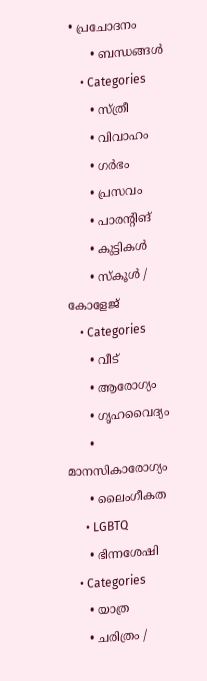• പ്രചോദനം
      • ബന്ധങ്ങൾ
    • Categories
      • സ്ത്രീ
      • വിവാഹം
      • ഗർഭം
      • പ്രസവം
      • പാരന്റിങ്
      • കുട്ടികൾ
      • സ്‌കൂൾ / കോളേജ്
    • Categories
      • വീട്
      • ആരോഗ്യം
      • ഗൃഹവൈദ്യം
      • മാനസികാരോഗ്യം
      • ലൈംഗീകത
      • LGBTQ
      • ഭിന്നശേഷി
    • Categories
      • യാത്ര
      • ചരിത്രം /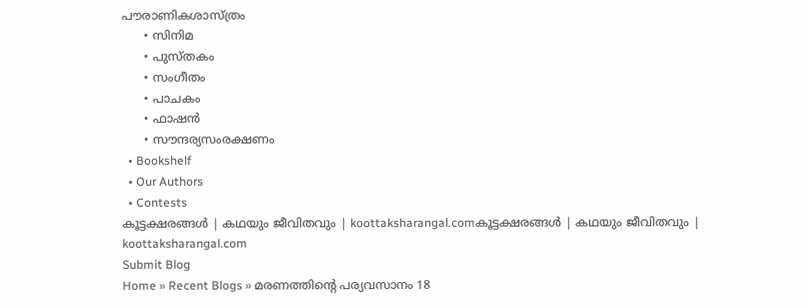പൗരാണികശാസ്ത്രം
      • സിനിമ
      • പുസ്‌തകം
      • സംഗീതം
      • പാചകം
      • ഫാഷൻ
      • സൗന്ദര്യസംരക്ഷണം
  • Bookshelf
  • Our Authors
  • Contests
കൂട്ടക്ഷരങ്ങൾ | കഥയും ജീവിതവും | koottaksharangal.comകൂട്ടക്ഷരങ്ങൾ | കഥയും ജീവിതവും | koottaksharangal.com
Submit Blog
Home » Recent Blogs » മരണത്തിന്റെ പര്യവസാനം 18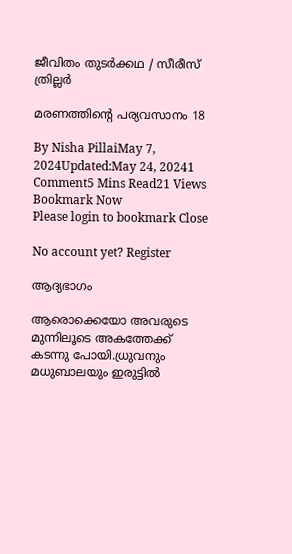ജീവിതം തുടർക്കഥ / സീരീസ് ത്രില്ലർ

മരണത്തിന്റെ പര്യവസാനം 18

By Nisha PillaiMay 7, 2024Updated:May 24, 20241 Comment5 Mins Read21 Views
Bookmark Now
Please login to bookmark Close

No account yet? Register

ആദ്യഭാഗം

ആരൊക്കെയോ അവരുടെ മുന്നിലൂടെ അകത്തേക്ക് കടന്നു പോയി.ധ്രുവനും മധുബാലയും ഇരുട്ടിൽ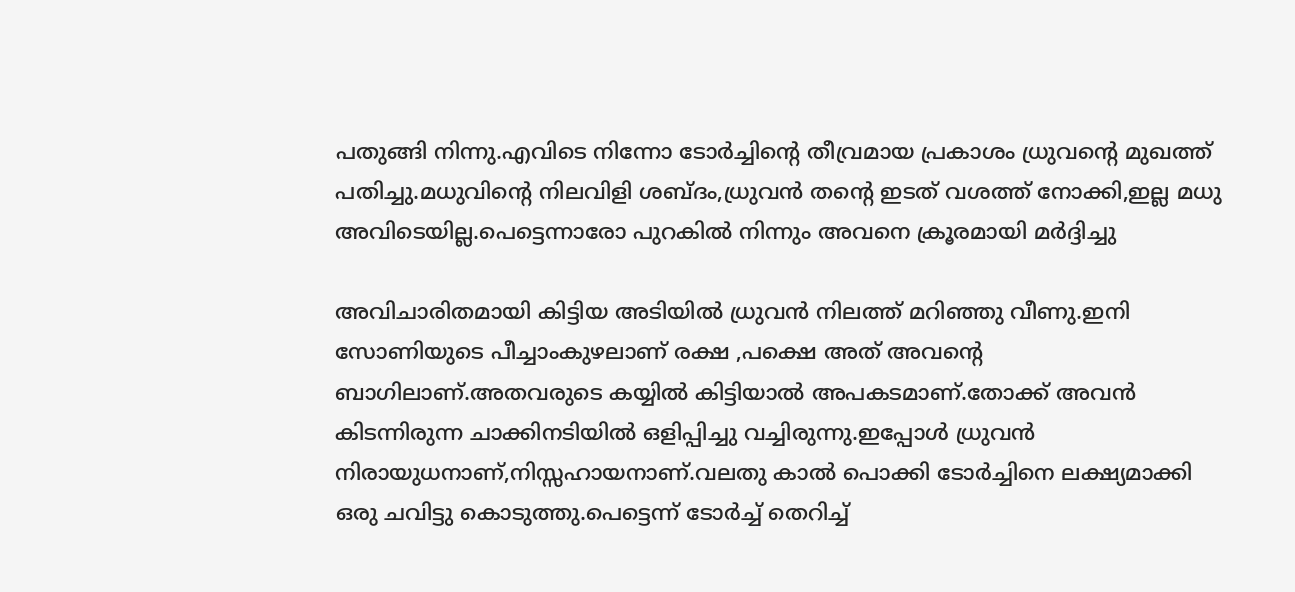പതുങ്ങി നിന്നു.എവിടെ നിന്നോ ടോർച്ചിൻ്റെ തീവ്രമായ പ്രകാശം ധ്രുവൻ്റെ മുഖത്ത് പതിച്ചു.മധുവിൻ്റെ നിലവിളി ശബ്ദം,ധ്രുവൻ തൻ്റെ ഇടത് വശത്ത് നോക്കി,ഇല്ല മധു അവിടെയില്ല.പെട്ടെന്നാരോ പുറകിൽ നിന്നും അവനെ ക്രൂരമായി മർദ്ദിച്ചു

അവിചാരിതമായി കിട്ടിയ അടിയിൽ ധ്രുവൻ നിലത്ത് മറിഞ്ഞു വീണു.ഇനി സോണിയുടെ പീച്ചാംകുഴലാണ് രക്ഷ ,പക്ഷെ അത് അവൻ്റെ ബാഗിലാണ്.അതവരുടെ കയ്യിൽ കിട്ടിയാൽ അപകടമാണ്.തോക്ക് അവൻ കിടന്നിരുന്ന ചാക്കിനടിയിൽ ഒളിപ്പിച്ചു വച്ചിരുന്നു.ഇപ്പോൾ ധ്രുവൻ നിരായുധനാണ്‌,നിസ്സഹായനാണ്.വലതു കാൽ പൊക്കി ടോർച്ചിനെ ലക്ഷ്യമാക്കി ഒരു ചവിട്ടു കൊടുത്തു.പെട്ടെന്ന് ടോർച്ച് തെറിച്ച്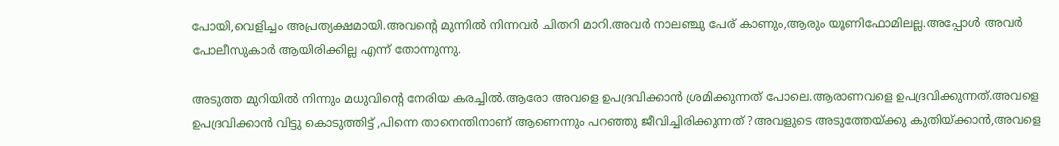പോയി,വെളിച്ചം അപ്രത്യക്ഷമായി.അവൻ്റെ മുന്നിൽ നിന്നവർ ചിതറി മാറി.അവർ നാലഞ്ചു പേര് കാണും,ആരും യൂണിഫോമിലല്ല.അപ്പോൾ അവർ പോലീസുകാർ ആയിരിക്കില്ല എന്ന് തോന്നുന്നു.

അടുത്ത മുറിയിൽ നിന്നും മധുവിന്റെ നേരിയ കരച്ചിൽ.ആരോ അവളെ ഉപദ്രവിക്കാൻ ശ്രമിക്കുന്നത് പോലെ.ആരാണവളെ ഉപദ്രവിക്കുന്നത്.അവളെ ഉപദ്രവിക്കാൻ വിട്ടു കൊടുത്തിട്ട് ,പിന്നെ താനെന്തിനാണ് ആണെന്നും പറഞ്ഞു ജീവിച്ചിരിക്കുന്നത് ?അവളുടെ അടുത്തേയ്ക്കു കുതിയ്ക്കാൻ,അവളെ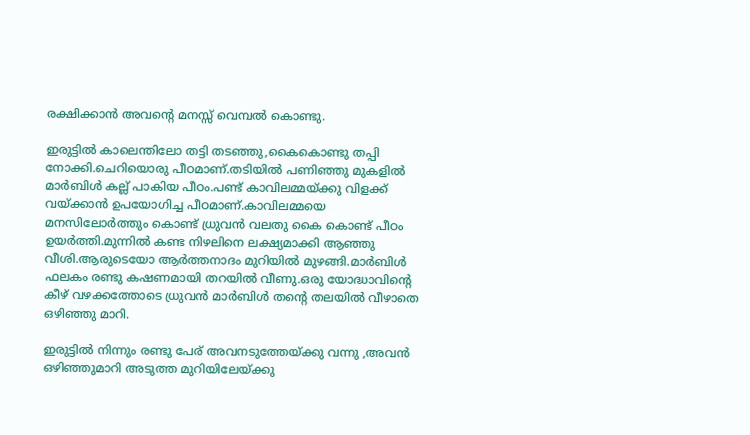രക്ഷിക്കാൻ അവന്റെ മനസ്സ് വെമ്പൽ കൊണ്ടു.

ഇരുട്ടിൽ കാലെന്തിലോ തട്ടി തടഞ്ഞു,കൈകൊണ്ടു തപ്പി നോക്കി.ചെറിയൊരു പീഠമാണ്.തടിയിൽ പണിഞ്ഞു മുകളിൽ മാർബിൾ കല്ല് പാകിയ പീഠം.പണ്ട് കാവിലമ്മയ്ക്കു വിളക്ക് വയ്ക്കാൻ ഉപയോഗിച്ച പീഠമാണ്.കാവിലമ്മയെ മനസിലോർത്തും കൊണ്ട് ധ്രുവൻ വലതു കൈ കൊണ്ട് പീഠം ഉയർത്തി.മുന്നിൽ കണ്ട നിഴലിനെ ലക്ഷ്യമാക്കി ആഞ്ഞു വീശി.ആരുടെയോ ആർത്തനാദം മുറിയിൽ മുഴങ്ങി.മാർബിൾ ഫലകം രണ്ടു കഷണമായി തറയിൽ വീണു.ഒരു യോദ്ധാവിന്റെ കീഴ് വഴക്കത്തോടെ ധ്രുവൻ മാർബിൾ തന്റെ തലയിൽ വീഴാതെ ഒഴിഞ്ഞു മാറി.

ഇരുട്ടിൽ നിന്നും രണ്ടു പേര് അവനടുത്തേയ്ക്കു വന്നു ,അവൻ ഒഴിഞ്ഞുമാറി അടുത്ത മുറിയിലേയ്ക്കു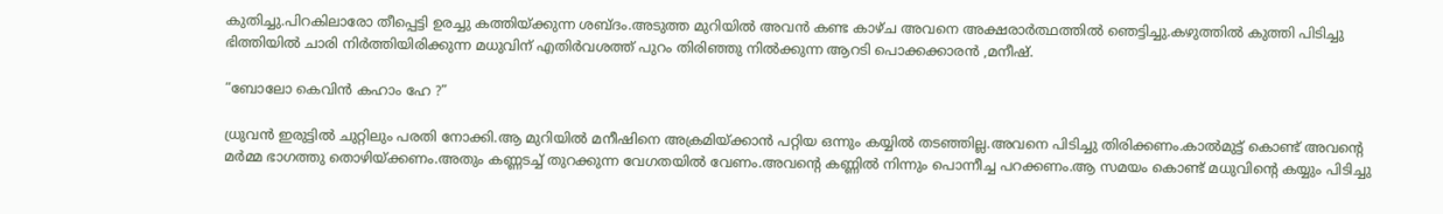കുതിച്ചു.പിറകിലാരോ തീപ്പെട്ടി ഉരച്ചു കത്തിയ്ക്കുന്ന ശബ്ദം.അടുത്ത മുറിയിൽ അവൻ കണ്ട കാഴ്ച അവനെ അക്ഷരാർത്ഥത്തിൽ ഞെട്ടിച്ചു.കഴുത്തിൽ കുത്തി പിടിച്ചു ഭിത്തിയിൽ ചാരി നിർത്തിയിരിക്കുന്ന മധുവിന് എതിർവശത്ത് പുറം തിരിഞ്ഞു നിൽക്കുന്ന ആറടി പൊക്കക്കാരൻ ,മനീഷ്.

“ബോലോ കെവിൻ കഹാം ഹേ ?”

ധ്രുവൻ ഇരുട്ടിൽ ചുറ്റിലും പരതി നോക്കി.ആ മുറിയിൽ മനീഷിനെ അക്രമിയ്ക്കാൻ പറ്റിയ ഒന്നും കയ്യിൽ തടഞ്ഞില്ല.അവനെ പിടിച്ചു തിരിക്കണം.കാൽമുട്ട് കൊണ്ട് അവന്റെ മർമ്മ ഭാഗത്തു തൊഴിയ്ക്കണം.അതും കണ്ണടച്ച് തുറക്കുന്ന വേഗതയിൽ വേണം.അവന്റെ കണ്ണിൽ നിന്നും പൊന്നീച്ച പറക്കണം.ആ സമയം കൊണ്ട് മധുവിന്റെ കയ്യും പിടിച്ചു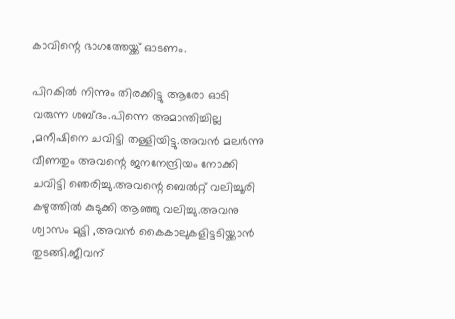കാവിന്റെ ഭാഗത്തേയ്ക്ക് ഓടണം.

പിറകിൽ നിന്നും തിരക്കിട്ടു ആരോ ഓടി വരുന്ന ശബ്ദം.പിന്നെ അമാന്തിച്ചില്ല ,മനീഷിനെ ചവിട്ടി തള്ളിയിട്ടു.അവൻ മലർന്നു വീണതും അവന്റെ ജനനേന്ദ്രിയം നോക്കി ചവിട്ടി ഞെരിച്ചു.അവന്റെ ബെൽറ്റ് വലിച്ചൂരി കഴുത്തിൽ കുടുക്കി ആഞ്ഞു വലിച്ചു.അവനു ശ്വാസം മുട്ടി ,അവൻ കൈകാലുകളിട്ടടിയ്ക്കാൻ തുടങ്ങി.ജീവന്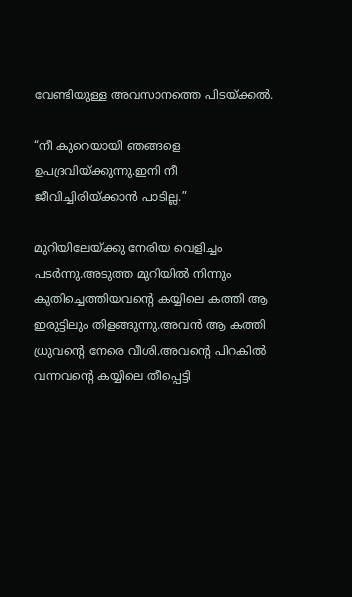വേണ്ടിയുള്ള അവസാനത്തെ പിടയ്ക്കൽ.

“നീ കുറെയായി ഞങ്ങളെ ഉപദ്രവിയ്ക്കുന്നു.ഇനി നീ ജീവിച്ചിരിയ്ക്കാൻ പാടില്ല.”

മുറിയിലേയ്ക്കു നേരിയ വെളിച്ചം പടർന്നു.അടുത്ത മുറിയിൽ നിന്നും കുതിച്ചെത്തിയവന്റെ കയ്യിലെ കത്തി ആ ഇരുട്ടിലും തിളങ്ങുന്നു.അവൻ ആ കത്തി ധ്രുവന്റെ നേരെ വീശി.അവന്റെ പിറകിൽ വന്നവൻ്റെ കയ്യിലെ തീപ്പെട്ടി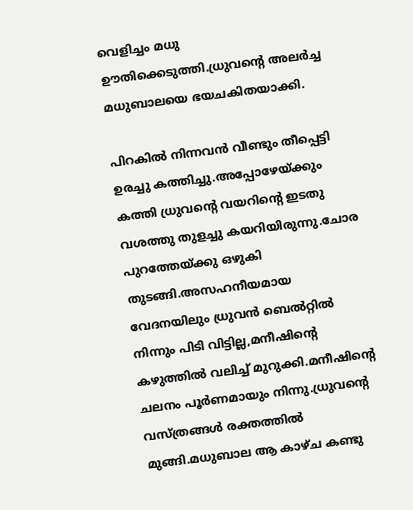വെളിച്ചം മധു ഊതിക്കെടുത്തി.ധ്രുവന്റെ അലർച്ച മധുബാലയെ ഭയചകിതയാക്കി.

പിറകിൽ നിന്നവൻ വീണ്ടും തീപ്പെട്ടി ഉരച്ചു കത്തിച്ചു.അപ്പോഴേയ്ക്കും കത്തി ധ്രുവന്റെ വയറിന്റെ ഇടതു വശത്തു തുളച്ചു കയറിയിരുന്നു.ചോര പുറത്തേയ്ക്കു ഒഴുകി തുടങ്ങി.അസഹനീയമായ വേദനയിലും ധ്രുവൻ ബെൽറ്റിൽ നിന്നും പിടി വിട്ടില്ല,മനീഷിൻ്റെ കഴുത്തിൽ വലിച്ച് മുറുക്കി.മനീഷിന്റെ ചലനം പൂർണമായും നിന്നു.ധ്രുവന്റെ വസ്ത്രങ്ങൾ രക്തത്തിൽ മുങ്ങി.മധുബാല ആ കാഴ്ച കണ്ടു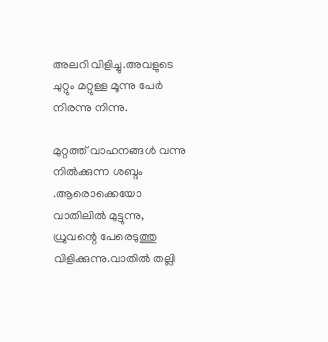അലറി വിളിച്ചു.അവളുടെ ചുറ്റും മറ്റുള്ള മൂന്നു പേർ നിരന്നു നിന്നു.

മുറ്റത്ത് വാഹനങ്ങൾ വന്നു നിൽക്കുന്ന ശബ്ദം .ആരൊക്കെയോ വാതിലിൽ മുട്ടുന്നു, ധ്രുവന്റെ പേരെടുത്തു വിളിക്കുന്നു.വാതിൽ തല്ലി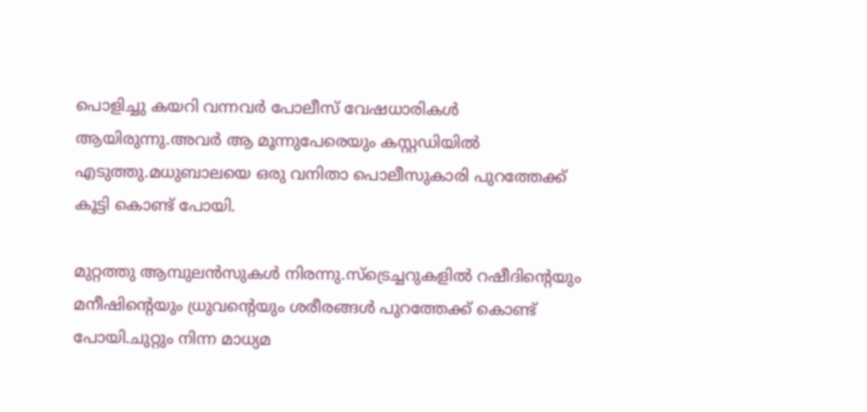പൊളിച്ചു കയറി വന്നവർ പോലീസ് വേഷധാരികൾ ആയിരുന്നു.അവർ ആ മൂന്നുപേരെയും കസ്റ്റഡിയിൽ എടുത്തു.മധുബാലയെ ഒരു വനിതാ പൊലീസുകാരി പുറത്തേക്ക് കൂട്ടി കൊണ്ട് പോയി.

മുറ്റത്തു ആമ്പുലൻസുകൾ നിരന്നു.സ്‌ട്രെച്ചറുകളിൽ റഷീദിന്റെയും മനീഷിന്റെയും ധ്രുവന്റെയും ശരീരങ്ങൾ പുറത്തേക്ക് കൊണ്ട് പോയി.ചുറ്റും നിന്ന മാധ്യമ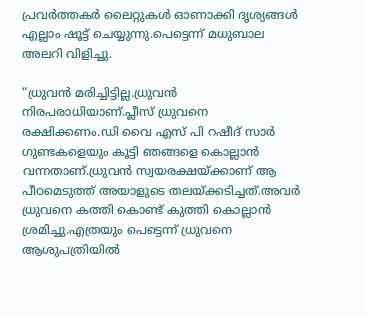പ്രവർത്തകർ ലൈറ്റുകൾ ഓണാക്കി ദൃശ്യങ്ങൾ എല്ലാം ഷൂട്ട് ചെയ്യുന്നു.പെട്ടെന്ന് മധുബാല അലറി വിളിച്ചു.

“ധ്രുവൻ മരിച്ചിട്ടില്ല.ധ്രുവൻ നിരപരാധിയാണ്.പ്ലീസ് ധ്രുവനെ രക്ഷിക്കണം.ഡി വൈ എസ് പി റഷീദ് സാർ ഗുണ്ടകളെയും കൂട്ടി ഞങ്ങളെ കൊല്ലാൻ വന്നതാണ്.ധ്രുവൻ സ്വയരക്ഷയ്ക്കാണ് ആ പീഠമെടുത്ത് അയാളുടെ തലയ്ക്കടിച്ചത്.അവർ ധ്രുവനെ കത്തി കൊണ്ട് കുത്തി കൊല്ലാൻ ശ്രമിച്ചു.എത്രയും പെട്ടെന്ന് ധ്രുവനെ ആശുപത്രിയിൽ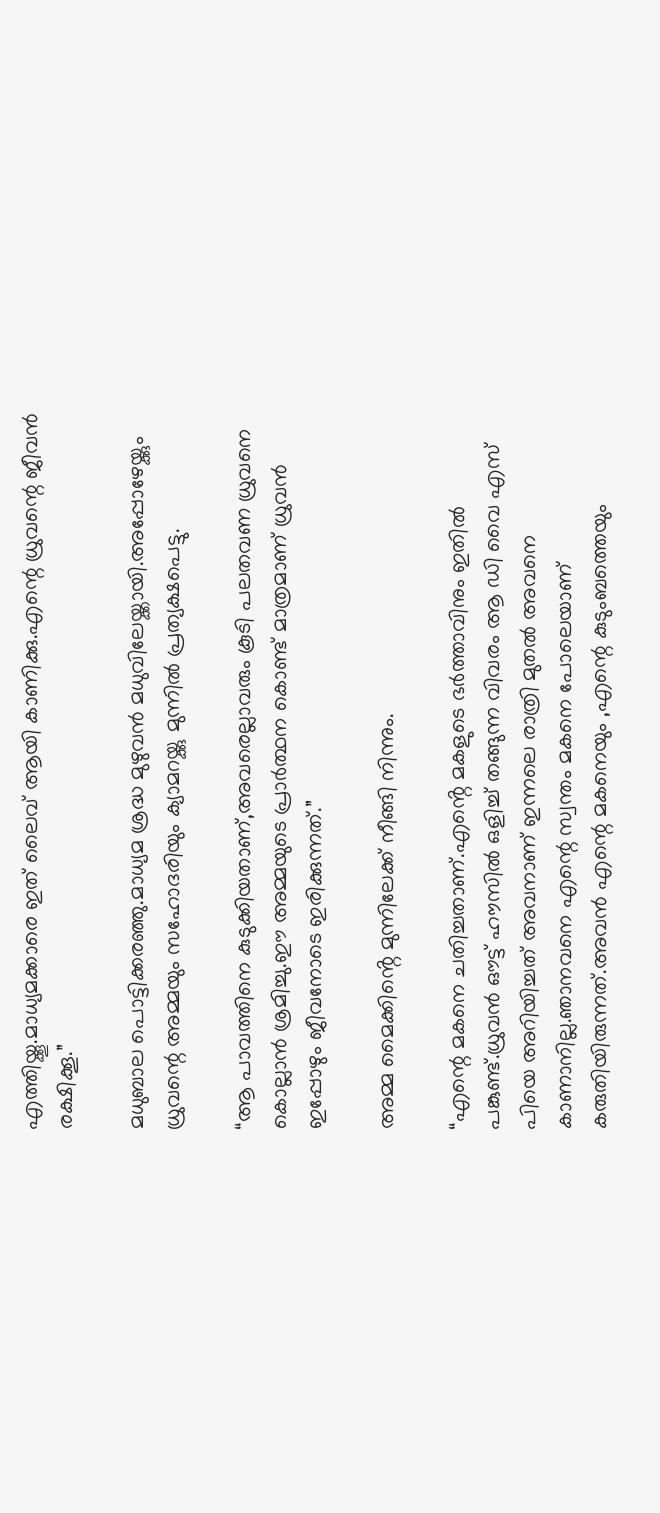എത്തിയ്ക്കൂ.മാധ്യമക്കാരെ ഇത് ലൈവ് ആയി കാണിക്കു.എന്റെ ധ്രുവന്റെ ജീവൻ രക്ഷിക്കൂ.”

മധുബാല പൊട്ടിക്കരഞ്ഞു.മാധ്യമ ശ്രദ്ധ മുഴുവൻ മധുവിലേയ്ക്കായി.അപ്പോഴേയ്ക്കും ധ്രുവന്റെ അമ്മയും സഹോദരിയും ക്യാമറയ്ക്കു മുന്നിൽ പ്രത്യക്ഷപെട്ടു.

“ആ പാവത്തിനെ കുടുക്കിയതാണ്,അവരെല്ലാവരും കൂടി പലതവണ ധ്രുവനെ കൊല്ലാൻ ശ്രമിച്ചു.ഈ അമ്മയുടെ പ്രാർത്ഥന കൊണ്ട് മാത്രമാണ് ധ്രുവൻ ഇപ്പോഴും ജീവനോടെ ഇരിക്കുന്നത്.”

അമ്മ മൈക്കിൻ്റെ മുന്നിലേക്ക് നീങ്ങി നിന്നും.

“എന്റെ മകനെ ചതിച്ചതാണ്.എൻ്റെ മകളുടെ ഭർത്താവിനും ഇതിൽ പങ്കുണ്ട്.ധ്രുവൻ ഔട്ട് ഹൗസിൽ ഒളിച്ച് തങ്ങുന്ന വിവരം ആ ഡി വൈ എസ് പിയെ അറിയിച്ചത് അവനാണ് ഇന്നലെ രാത്രി മുതൽ അവനെ കാണാനില്ല.ഞാനവനെ എന്റെ സ്വന്തം മകനെ പോലെയാണ് കരുതിയിരുന്നത്.അവൻ എന്റെ മകനെയും ,എന്റെ കുടുംബത്തെയും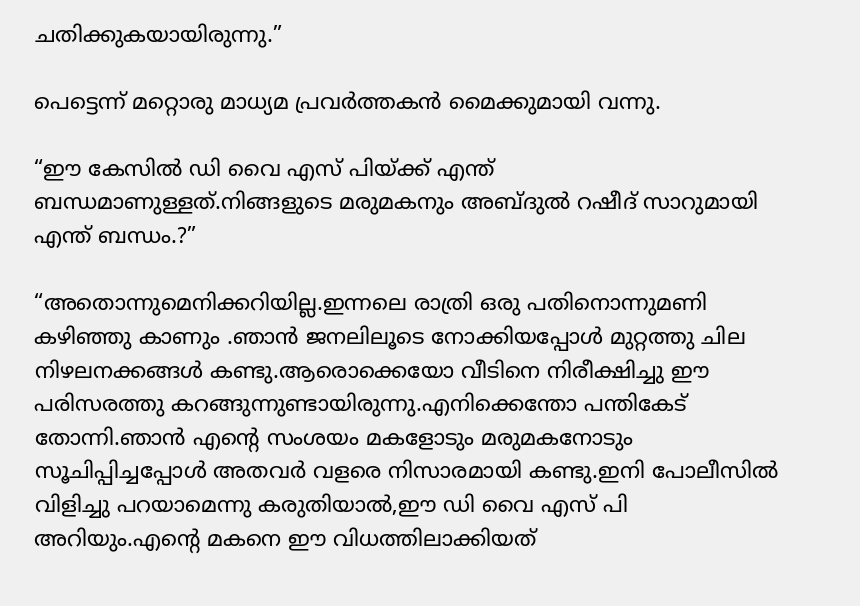ചതിക്കുകയായിരുന്നു.”

പെട്ടെന്ന് മറ്റൊരു മാധ്യമ പ്രവർത്തകൻ മൈക്കുമായി വന്നു.

“ഈ കേസിൽ ഡി വൈ എസ് പിയ്ക്ക് എന്ത് ബന്ധമാണുള്ളത്.നിങ്ങളുടെ മരുമകനും അബ്ദുൽ റഷീദ് സാറുമായി എന്ത് ബന്ധം.?”

“അതൊന്നുമെനിക്കറിയില്ല.ഇന്നലെ രാത്രി ഒരു പതിനൊന്നുമണി കഴിഞ്ഞു കാണും .ഞാൻ ജനലിലൂടെ നോക്കിയപ്പോൾ മുറ്റത്തു ചില നിഴലനക്കങ്ങൾ കണ്ടു.ആരൊക്കെയോ വീടിനെ നിരീക്ഷിച്ചു ഈ പരിസരത്തു കറങ്ങുന്നുണ്ടായിരുന്നു.എനിക്കെന്തോ പന്തികേട് തോന്നി.ഞാൻ എന്റെ സംശയം മകളോടും മരുമകനോടും സൂചിപ്പിച്ചപ്പോൾ അതവർ വളരെ നിസാരമായി കണ്ടു.ഇനി പോലീസിൽ വിളിച്ചു പറയാമെന്നു കരുതിയാൽ,ഈ ഡി വൈ എസ് പി അറിയും.എന്റെ മകനെ ഈ വിധത്തിലാക്കിയത്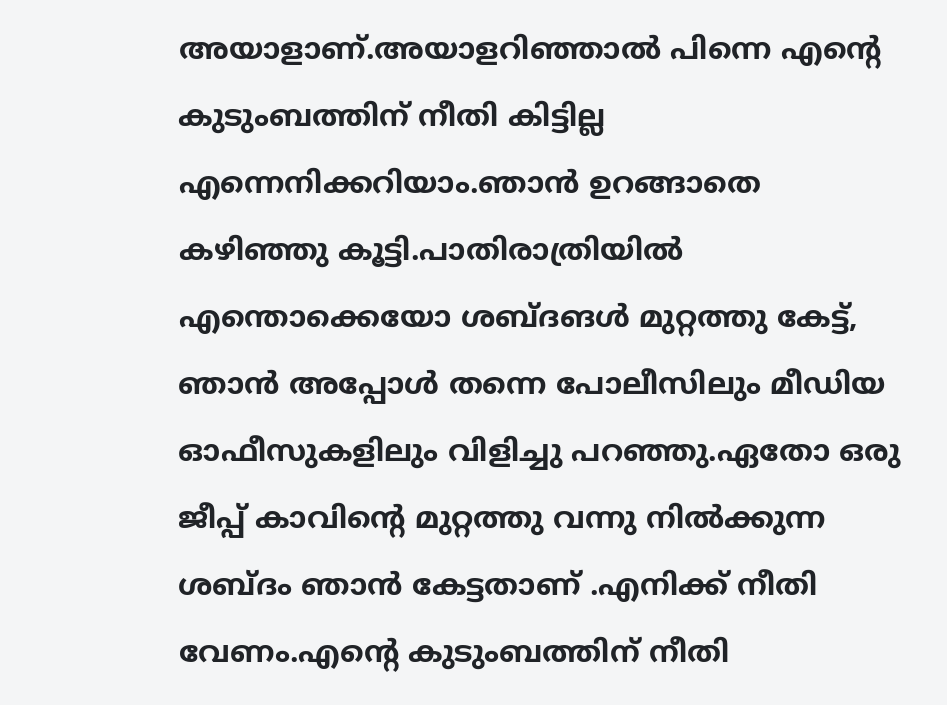അയാളാണ്.അയാളറിഞ്ഞാൽ പിന്നെ എന്റെ കുടുംബത്തിന് നീതി കിട്ടില്ല എന്നെനിക്കറിയാം.ഞാൻ ഉറങ്ങാതെ കഴിഞ്ഞു കൂട്ടി.പാതിരാത്രിയിൽ എന്തൊക്കെയോ ശബ്ദങൾ മുറ്റത്തു കേട്ട്, ഞാൻ അപ്പോൾ തന്നെ പോലീസിലും മീഡിയ ഓഫീസുകളിലും വിളിച്ചു പറഞ്ഞു.ഏതോ ഒരു ജീപ്പ് കാവിന്റെ മുറ്റത്തു വന്നു നിൽക്കുന്ന ശബ്ദം ഞാൻ കേട്ടതാണ് .എനിക്ക് നീതി വേണം.എന്റെ കുടുംബത്തിന് നീതി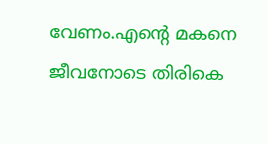വേണം.എന്റെ മകനെ ജീവനോടെ തിരികെ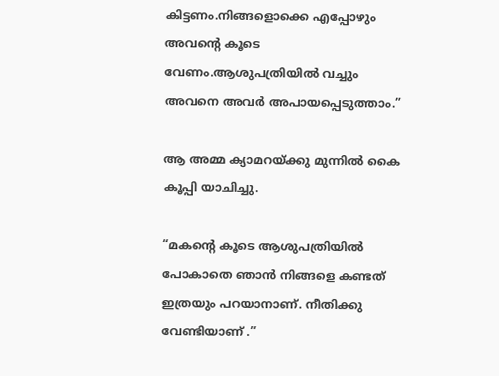കിട്ടണം.നിങ്ങളൊക്കെ എപ്പോഴും അവന്റെ കൂടെ വേണം.ആശുപത്രിയിൽ വച്ചും അവനെ അവർ അപായപ്പെടുത്താം.”

ആ അമ്മ ക്യാമറയ്ക്കു മുന്നിൽ കൈ കൂപ്പി യാചിച്ചു.

“മകന്റെ കൂടെ ആശുപത്രിയിൽ പോകാതെ ഞാൻ നിങ്ങളെ കണ്ടത് ഇത്രയും പറയാനാണ്. നീതിക്കു വേണ്ടിയാണ് .”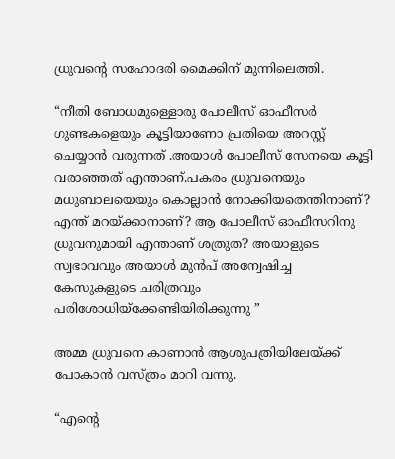ധ്രുവന്റെ സഹോദരി മൈക്കിന് മുന്നിലെത്തി.

“നീതി ബോധമുള്ളൊരു പോലീസ് ഓഫീസർ ഗുണ്ടകളെയും കൂട്ടിയാണോ പ്രതിയെ അറസ്റ്റ് ചെയ്യാൻ വരുന്നത് .അയാൾ പോലീസ് സേനയെ കൂട്ടി വരാഞ്ഞത് എന്താണ്.പകരം ധ്രുവനെയും മധുബാലയെയും കൊല്ലാൻ നോക്കിയതെന്തിനാണ്? എന്ത് മറയ്ക്കാനാണ്? ആ പോലീസ് ഓഫീസറിനു ധ്രുവനുമായി എന്താണ് ശത്രുത? അയാളുടെ സ്വഭാവവും അയാൾ മുൻപ് അന്വേഷിച്ച കേസുകളുടെ ചരിത്രവും പരിശോധിയ്‌ക്കേണ്ടിയിരിക്കുന്നു ”

അമ്മ ധ്രുവനെ കാണാൻ ആശുപത്രിയിലേയ്ക്ക് പോകാൻ വസ്ത്രം മാറി വന്നു.

“എന്റെ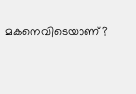മകനെവിടെയാണ്?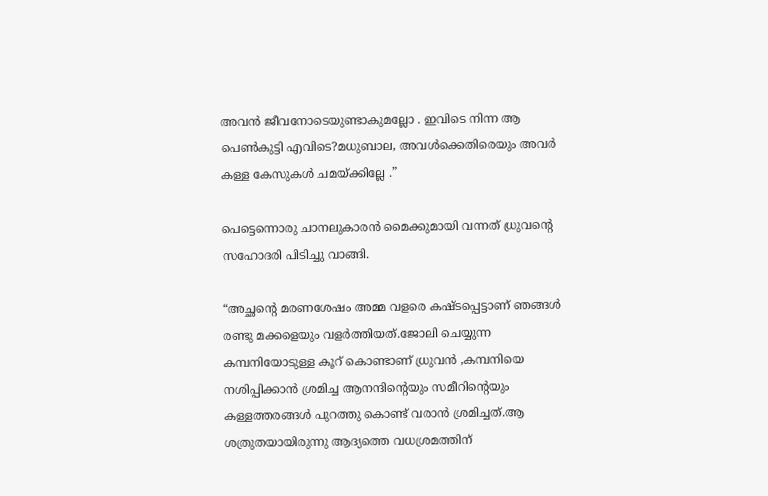അവൻ ജീവനോടെയുണ്ടാകുമല്ലോ . ഇവിടെ നിന്ന ആ പെൺകുട്ടി എവിടെ?മധുബാല, അവൾക്കെതിരെയും അവർ കള്ള കേസുകൾ ചമയ്ക്കില്ലേ .”

പെട്ടെന്നൊരു ചാനലുകാരൻ മൈക്കുമായി വന്നത് ധ്രുവന്റെ സഹോദരി പിടിച്ചു വാങ്ങി.

“അച്ഛന്റെ മരണശേഷം അമ്മ വളരെ കഷ്ടപ്പെട്ടാണ് ഞങ്ങൾ രണ്ടു മക്കളെയും വളർത്തിയത്.ജോലി ചെയ്യുന്ന കമ്പനിയോടുള്ള കൂറ് കൊണ്ടാണ് ധ്രുവൻ ,കമ്പനിയെ നശിപ്പിക്കാൻ ശ്രമിച്ച ആനന്ദിന്റെയും സമീറിന്റെയും കള്ളത്തരങ്ങൾ പുറത്തു കൊണ്ട് വരാൻ ശ്രമിച്ചത്.ആ ശത്രുതയായിരുന്നു ആദ്യത്തെ വധശ്രമത്തിന്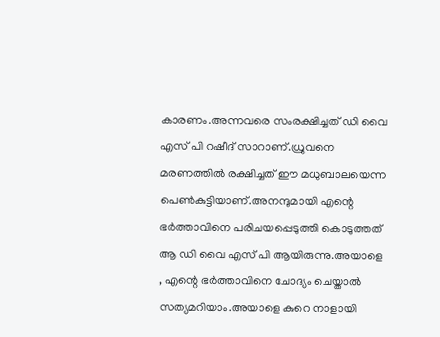കാരണം.അന്നവരെ സംരക്ഷിച്ചത് ഡി വൈ എസ് പി റഷീദ് സാറാണ്.ധ്രുവനെ മരണത്തിൽ രക്ഷിച്ചത് ഈ മധുബാലയെന്ന പെൺകുട്ടിയാണ്.അനന്ദുമായി എന്റെ ഭർത്താവിനെ പരിചയപ്പെടുത്തി കൊടുത്തത് ആ ഡി വൈ എസ് പി ആയിരുന്നു.അയാളെ , എന്റെ ഭർത്താവിനെ ചോദ്യം ചെയ്താൽ സത്യമറിയാം.അയാളെ കുറെ നാളായി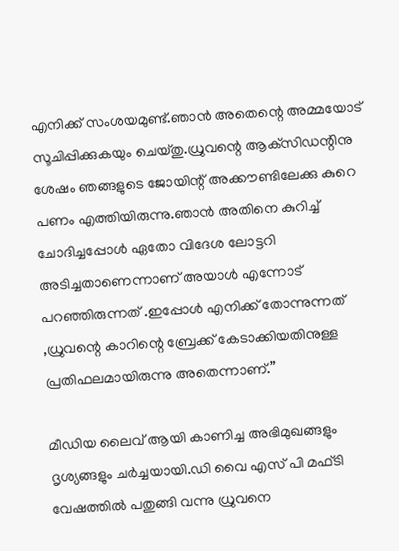എനിക്ക് സംശയമുണ്ട്.ഞാൻ അതെന്റെ അമ്മയോട് സൂചിപ്പിക്കുകയും ചെയ്തു.ധ്രുവന്റെ ആക്‌സിഡന്റിനു ശേഷം ഞങ്ങളുടെ ജോയിന്റ് അക്കൗണ്ടിലേക്കു കുറെ പണം എത്തിയിരുന്നു.ഞാൻ അതിനെ കുറിച്ച് ചോദിച്ചപ്പോൾ ഏതോ വിദേശ ലോട്ടറി അടിച്ചതാണെന്നാണ് അയാൾ എന്നോട് പറഞ്ഞിരുന്നത് .ഇപ്പോൾ എനിക്ക് തോന്നുന്നത് ,ധ്രുവന്റെ കാറിന്റെ ബ്രേക്ക് കേടാക്കിയതിനുള്ള പ്രതിഫലമായിരുന്നു അതെന്നാണ്.”

മീഡിയ ലൈവ് ആയി കാണിച്ച അഭിമുഖങ്ങളും ദൃശ്യങ്ങളും ചർച്ചയായി.ഡി വൈ എസ് പി മഫ്ടി വേഷത്തിൽ പതുങ്ങി വന്നു ധ്രുവനെ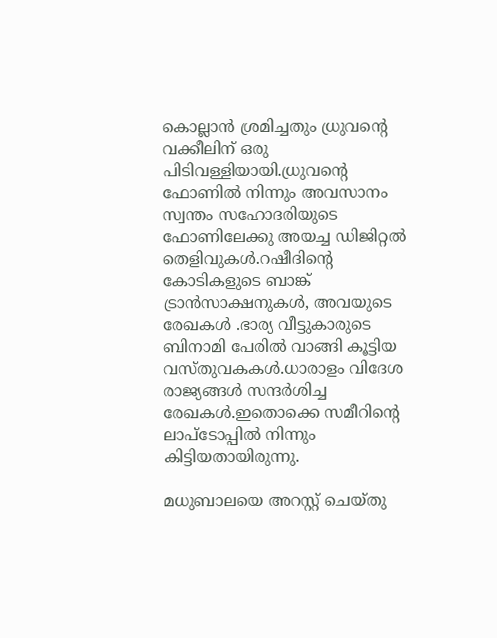കൊല്ലാൻ ശ്രമിച്ചതും ധ്രുവന്റെ വക്കീലിന് ഒരു പിടിവള്ളിയായി.ധ്രുവന്റെ ഫോണിൽ നിന്നും അവസാനം സ്വന്തം സഹോദരിയുടെ ഫോണിലേക്കു അയച്ച ഡിജിറ്റൽ തെളിവുകൾ.റഷീദിന്റെ കോടികളുടെ ബാങ്ക് ട്രാൻസാക്ഷനുകൾ, അവയുടെ രേഖകൾ .ഭാര്യ വീട്ടുകാരുടെ ബിനാമി പേരിൽ വാങ്ങി കൂട്ടിയ വസ്തുവകകൾ.ധാരാളം വിദേശ രാജ്യങ്ങൾ സന്ദർശിച്ച രേഖകൾ.ഇതൊക്കെ സമീറിന്റെ ലാപ്ടോപ്പിൽ നിന്നും കിട്ടിയതായിരുന്നു.

മധുബാലയെ അറസ്റ്റ് ചെയ്തു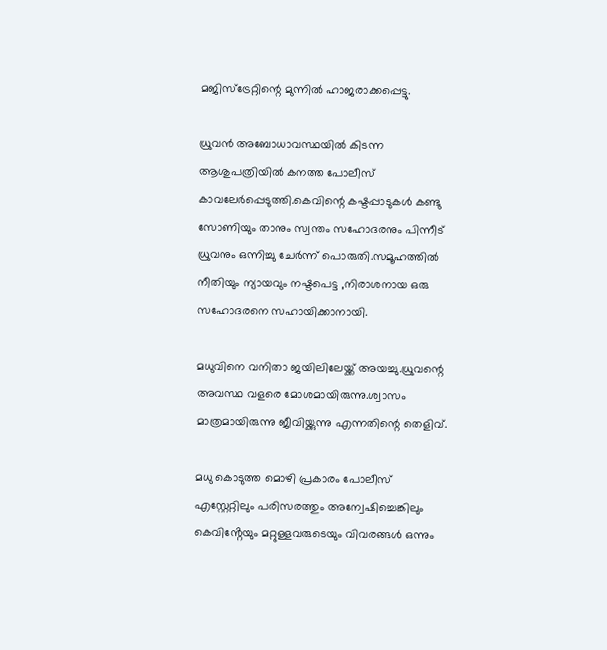മജിസ്‌ട്രേറ്റിന്റെ മുന്നിൽ ഹാജരാക്കപ്പെട്ടു.

ധ്രുവൻ അബോധാവസ്ഥയിൽ കിടന്ന ആശുപത്രിയിൽ കനത്ത പോലീസ് കാവലേർപ്പെടുത്തി.കെവിന്റെ കഷ്ടപ്പാടുകൾ കണ്ടു സോണിയും താനും സ്വന്തം സഹോദരനും പിന്നീട് ധ്രുവനും ഒന്നിച്ചു ചേർന്ന് പൊരുതി.സമൂഹത്തിൽ നീതിയും ന്യായവും നഷ്ടപെട്ട ,നിരാശനായ ഒരു സഹോദരനെ സഹായിക്കാനായി.

മധുവിനെ വനിതാ ജയിലിലേയ്ക്ക് അയച്ചു.ധ്രുവന്റെ അവസ്ഥ വളരെ മോശമായിരുന്നു.ശ്വാസം മാത്രമായിരുന്നു ജീവിയ്ക്കുന്നു എന്നതിന്റെ തെളിവ്.

മധു കൊടുത്ത മൊഴി പ്രകാരം പോലീസ് എസ്റ്റേറ്റിലും പരിസരത്തും അന്വേഷിച്ചെങ്കിലും കെവിൻ്റേയും മറ്റുള്ളവരുടെയും വിവരങ്ങൾ ഒന്നും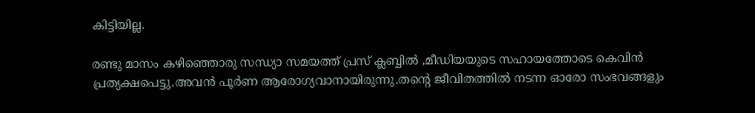കിട്ടിയില്ല.

രണ്ടു മാസം കഴിഞ്ഞൊരു സന്ധ്യാ സമയത്ത് പ്രസ് ക്ലബ്ബിൽ ,മീഡിയയുടെ സഹായത്തോടെ കെവിൻ പ്രത്യക്ഷപെട്ടു.അവൻ പൂർണ ആരോഗ്യവാനായിരുന്നു.തന്റെ ജീവിതത്തിൽ നടന്ന ഓരോ സംഭവങ്ങളും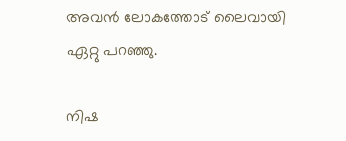അവൻ ലോകത്തോട് ലൈവായി ഏറ്റു പറഞ്ഞു.

നിഷ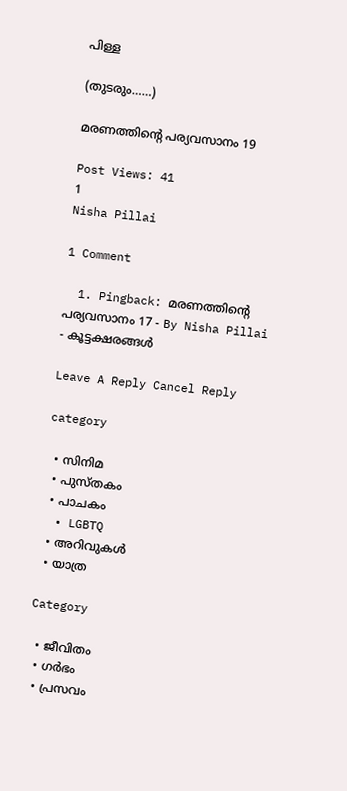പിള്ള

(തുടരും……)

മരണത്തിന്റെ പര്യവസാനം 19

Post Views: 41
1
Nisha Pillai

1 Comment

  1. Pingback: മരണത്തിന്റെ പര്യവസാനം 17 - By Nisha Pillai - കൂട്ടക്ഷരങ്ങൾ

Leave A Reply Cancel Reply

category

  • സിനിമ
  • പുസ്‌തകം
  • പാചകം
  • LGBTQ
  • അറിവുകൾ
  • യാത്ര

Category

  • ജീവിതം
  • ഗർഭം
  • പ്രസവം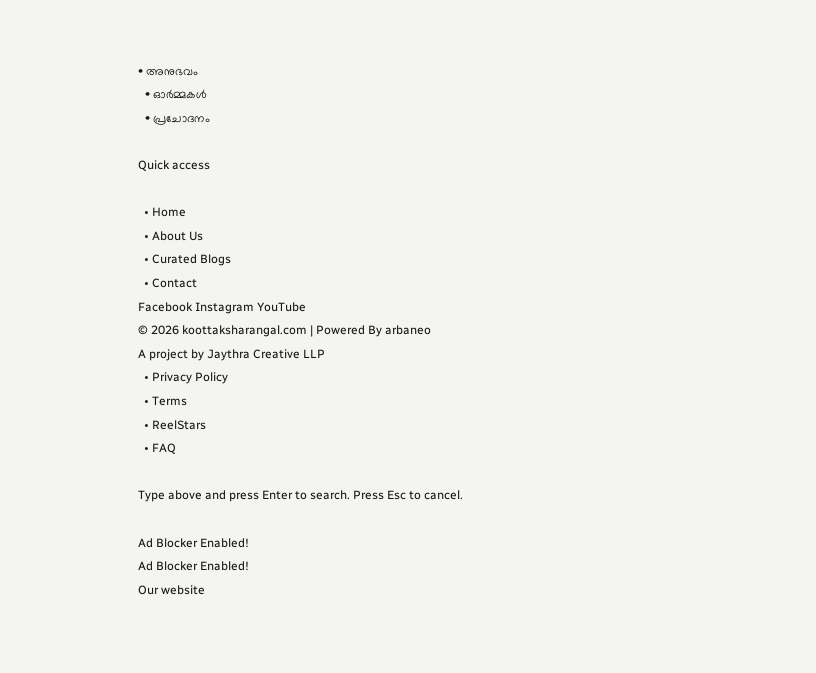• അനുഭവം
  • ഓർമ്മകൾ
  • പ്രചോദനം

Quick access

  • Home
  • About Us
  • Curated Blogs
  • Contact
Facebook Instagram YouTube
© 2026 koottaksharangal.com | Powered By arbaneo
A project by Jaythra Creative LLP
  • Privacy Policy
  • Terms
  • ReelStars
  • FAQ

Type above and press Enter to search. Press Esc to cancel.

Ad Blocker Enabled!
Ad Blocker Enabled!
Our website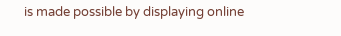is made possible by displaying online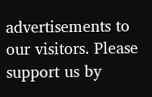advertisements to our visitors. Please support us by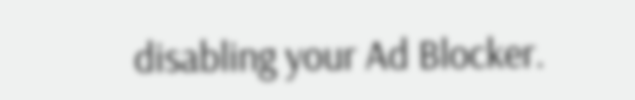disabling your Ad Blocker.